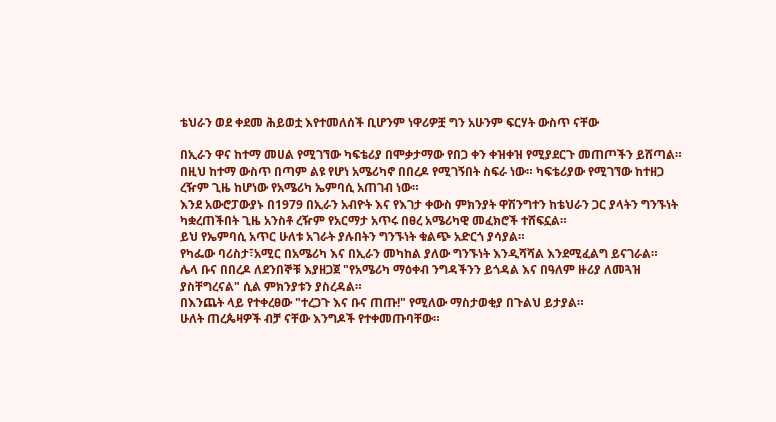ቴህራን ወደ ቀደመ ሕይወቷ እየተመለሰች ቢሆንም ነዋሪዎቿ ግን አሁንም ፍርሃት ውስጥ ናቸው

በኢራን ዋና ከተማ መሀል የሚገኘው ካፍቴሪያ በሞቃታማው የበጋ ቀን ቀዝቀዝ የሚያደርጉ መጠጦችን ይሸጣል።
በዚህ ከተማ ውስጥ በጣም ልዩ የሆነ አሜሪካኖ በበረዶ የሚገኝበት ስፍራ ነው። ካፍቴሪያው የሚገኘው ከተዘጋ ረዥም ጊዜ ከሆነው የአሜሪካ ኤምባሲ አጠገብ ነው።
እንደ አውሮፓውያኑ በ1979 በኢራን አብዮት እና የእገታ ቀውስ ምክንያት ዋሽንግተን ከቴህራን ጋር ያላትን ግንኙነት ካቋረጠችበት ጊዜ አንስቶ ረዥም የአርማታ አጥሩ በፀረ አሜሪካዊ መፈክሮች ተሸፍኗል።
ይህ የኤምባሲ አጥር ሁለቱ አገራት ያሉበትን ግንኙነት ቁልጭ አድርጎ ያሳያል።
የካፌው ባሪስታ፣አሚር በአሜሪካ እና በኢራን መካከል ያለው ግንኙነት እንዲሻሻል እንደሚፈልግ ይናገራል።
ሌላ ቡና በበረዶ ለደንበኞቹ እያዘጋጀ "የአሜሪካ ማዕቀብ ንግዳችንን ይጎዳል እና በዓለም ዙሪያ ለመጓዝ ያስቸግረናል" ሲል ምክንያቱን ያስረዳል።
በእንጨት ላይ የተቀረፀው "ተረጋጉ እና ቡና ጠጡ!" የሚለው ማስታወቂያ በጉልህ ይታያል።
ሁለት ጠረጴዛዎች ብቻ ናቸው እንግዶች የተቀመጡባቸው።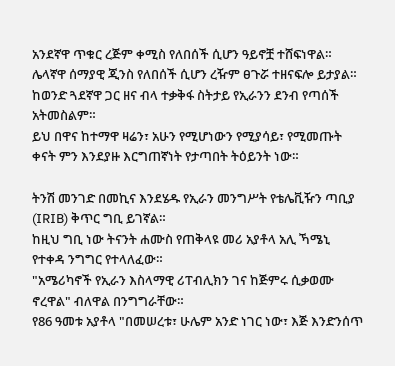አንደኛዋ ጥቁር ረጅም ቀሚስ የለበሰች ሲሆን ዓይኖቿ ተሸፍነዋል። ሌላኛዋ ሰማያዊ ጂንስ የለበሰች ሲሆን ረዥም ፀጉሯ ተዘናፍሎ ይታያል።
ከወንድ ጓደኛዋ ጋር ዘና ብላ ተቃቅፋ ስትታይ የኢራንን ደንብ የጣሰች አትመስልም።
ይህ በዋና ከተማዋ ዛሬን፣ አሁን የሚሆነውን የሚያሳይ፣ የሚመጡት ቀናት ምን እንደያዙ እርግጠኛነት የታጣበት ትዕይንት ነው።

ትንሽ መንገድ በመኪና እንደሄዱ የኢራን መንግሥት የቴሌቪዥን ጣቢያ (IRIB) ቅጥር ግቢ ይገኛል።
ከዚህ ግቢ ነው ትናንት ሐሙስ የጠቅላዩ መሪ አያቶላ አሊ ኻሜኒ የተቀዳ ንግግር የተላለፈው።
"አሜሪካኖች የኢራን እስላማዊ ሪፐብሊክን ገና ከጅምሩ ሲቃወሙ ኖረዋል" ብለዋል በንግግራቸው።
የ86 ዓመቱ አያቶላ "በመሠረቱ፣ ሁሌም አንድ ነገር ነው፣ እጅ እንድንሰጥ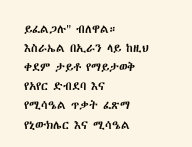ይፈልጋሉ" ብለዋል።
እስራኤል በኢራን ላይ ከዚህ ቀደም ታይቶ የማይታወቅ የአየር ድብደባ እና የሚሳዔል ጥቃት ፈጽማ የኒውክሌር እና ሚሳዔል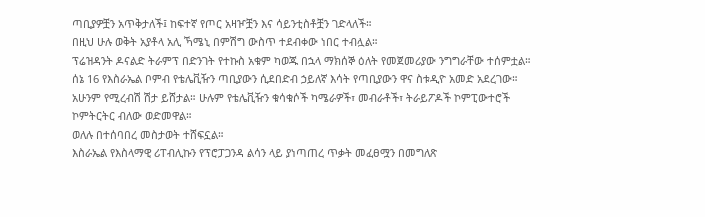ጣቢያዎቿን አጥቅታለች፤ ከፍተኛ የጦር አዛዦቿን እና ሳይንቲስቶቿን ገድላለች።
በዚህ ሁሉ ወቅት አያቶላ አሊ ኻሜኒ በምሽግ ውስጥ ተደብቀው ነበር ተብሏል።
ፕሬዝዳንት ዶናልድ ትራምፕ በድንገት የተኩስ አቁም ካወጁ በኋላ ማክሰኞ ዕለት የመጀመሪያው ንግግራቸው ተሰምቷል።
ሰኔ 16 የእስራኤል ቦምብ የቴሌቪዥን ጣቢያውን ሲደበድብ ኃይለኛ እሳት የጣቢያውን ዋና ስቱዲዮ አመድ አደረገው።
አሁንም የሚረብሽ ሽታ ይሸታል። ሁሉም የቴሌቪዥን ቁሳቁሶች ካሜራዎች፣ መብራቶች፣ ትራይፖዶች ኮምፒውተሮች ኮምትርትር ብለው ወድመዋል።
ወለሉ በተሰባበረ መስታወት ተሸፍኗል።
እስራኤል የእስላማዊ ሪፐብሊኩን የፕሮፓጋንዳ ልሳን ላይ ያነጣጠረ ጥቃት መፈፀሟን በመግለጽ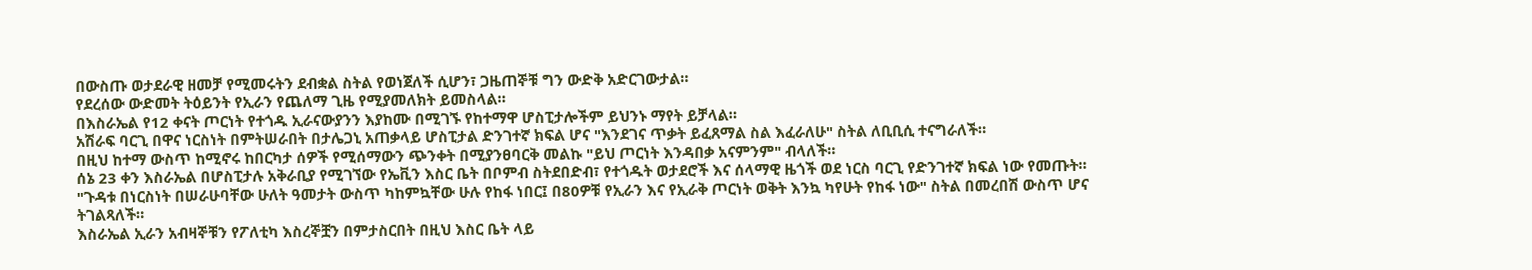በውስጡ ወታደራዊ ዘመቻ የሚመሩትን ደብቋል ስትል የወነጀለች ሲሆን፣ ጋዜጠኞቹ ግን ውድቅ አድርገውታል።
የደረሰው ውድመት ትዕይንት የኢራን የጨለማ ጊዜ የሚያመለክት ይመስላል።
በእስራኤል የ12 ቀናት ጦርነት የተጎዱ ኢራናውያንን እያከሙ በሚገኙ የከተማዋ ሆስፒታሎችም ይህንኑ ማየት ይቻላል።
አሽራፍ ባርጊ በዋና ነርስነት በምትሠራበት በታሌጋኒ አጠቃላይ ሆስፒታል ድንገተኛ ክፍል ሆና "እንደገና ጥቃት ይፈጸማል ስል እፈራለሁ" ስትል ለቢቢሲ ተናግራለች።
በዚህ ከተማ ውስጥ ከሚኖሩ ከበርካታ ሰዎች የሚሰማውን ጭንቀት በሚያንፀባርቅ መልኩ "ይህ ጦርነት እንዳበቃ አናምንም" ብላለች።
ሰኔ 23 ቀን እስራኤል በሆስፒታሉ አቅራቢያ የሚገኘው የኤቪን እስር ቤት በቦምብ ስትደበድብ፣ የተጎዱት ወታደሮች እና ሰላማዊ ዜጎች ወደ ነርስ ባርጊ የድንገተኛ ክፍል ነው የመጡት።
"ጉዳቱ በነርስነት በሠራሁባቸው ሁለት ዓመታት ውስጥ ካከምኳቸው ሁሉ የከፋ ነበር፤ በ80ዎቹ የኢራን እና የኢራቅ ጦርነት ወቅት እንኳ ካየሁት የከፋ ነው" ስትል በመረበሽ ውስጥ ሆና ትገልጻለች።
እስራኤል ኢራን አብዛኞቹን የፖለቲካ እስረኞቿን በምታስርበት በዚህ እስር ቤት ላይ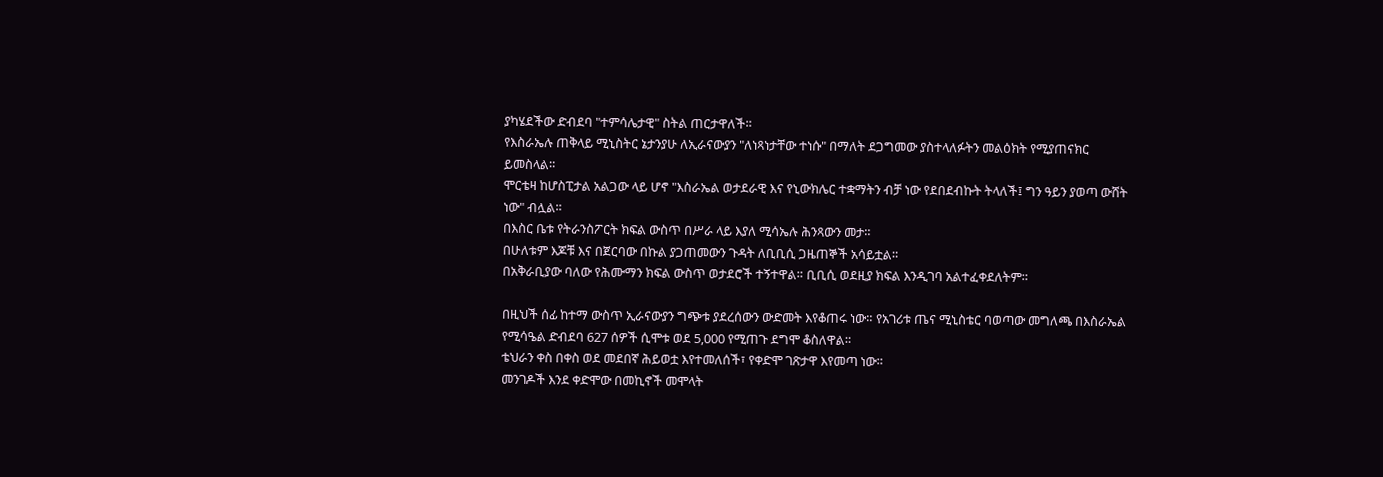ያካሄደችው ድብደባ "ተምሳሌታዊ" ስትል ጠርታዋለች።
የእስራኤሉ ጠቅላይ ሚኒስትር ኔታንያሁ ለኢራናውያን "ለነጻነታቸው ተነሱ" በማለት ደጋግመው ያስተላለፉትን መልዕክት የሚያጠናክር ይመስላል።
ሞርቴዛ ከሆስፒታል አልጋው ላይ ሆኖ "እስራኤል ወታደራዊ እና የኒውክሌር ተቋማትን ብቻ ነው የደበደብኩት ትላለች፤ ግን ዓይን ያወጣ ውሸት ነው" ብሏል።
በእስር ቤቱ የትራንስፖርት ክፍል ውስጥ በሥራ ላይ እያለ ሚሳኤሉ ሕንጻውን መታ።
በሁለቱም እጆቹ እና በጀርባው በኩል ያጋጠመውን ጉዳት ለቢቢሲ ጋዜጠኞች አሳይቷል።
በአቅራቢያው ባለው የሕሙማን ክፍል ውስጥ ወታደሮች ተኝተዋል። ቢቢሲ ወደዚያ ክፍል እንዲገባ አልተፈቀደለትም።

በዚህች ሰፊ ከተማ ውስጥ ኢራናውያን ግጭቱ ያደረሰውን ውድመት እየቆጠሩ ነው። የአገሪቱ ጤና ሚኒስቴር ባወጣው መግለጫ በእስራኤል የሚሳዔል ድብደባ 627 ሰዎች ሲሞቱ ወደ 5,000 የሚጠጉ ደግሞ ቆስለዋል።
ቴህራን ቀስ በቀስ ወደ መደበኛ ሕይወቷ እየተመለሰች፣ የቀድሞ ገጽታዋ እየመጣ ነው።
መንገዶች እንደ ቀድሞው በመኪኖች መሞላት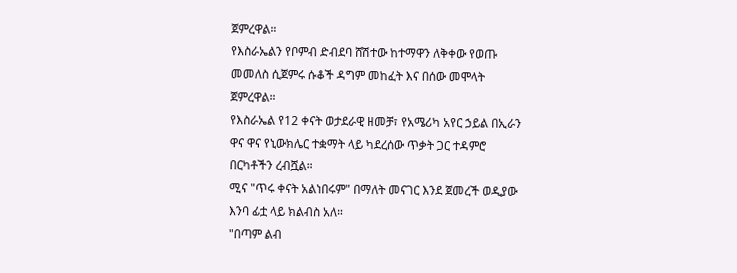ጀምረዋል።
የእስራኤልን የቦምብ ድብደባ ሸሽተው ከተማዋን ለቅቀው የወጡ መመለስ ሲጀምሩ ሱቆች ዳግም መከፈት እና በሰው መሞላት ጀምረዋል።
የእስራኤል የ12 ቀናት ወታደራዊ ዘመቻ፣ የአሜሪካ አየር ኃይል በኢራን ዋና ዋና የኒውክሌር ተቋማት ላይ ካደረሰው ጥቃት ጋር ተዳምሮ በርካቶችን ረብሿል።
ሚና "ጥሩ ቀናት አልነበሩም" በማለት መናገር እንደ ጀመረች ወዲያው እንባ ፊቷ ላይ ክልብስ አለ።
"በጣም ልብ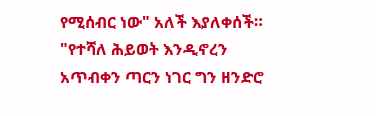የሚሰብር ነው" አለች እያለቀሰች። "የተሻለ ሕይወት እንዲኖረን አጥብቀን ጣርን ነገር ግን ዘንድሮ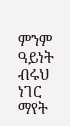ምንም ዓይነት ብሩህ ነገር ማየት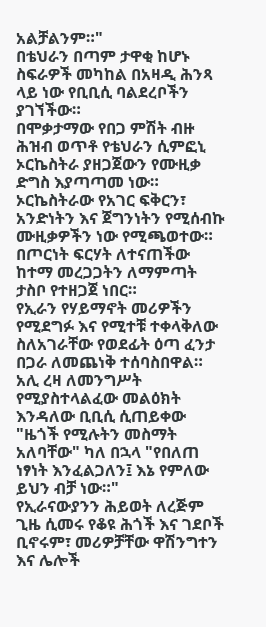አልቻልንም።"
በቴህራን በጣም ታዋቂ ከሆኑ ስፍራዎች መካከል በአዛዲ ሕንጻ ላይ ነው የቢቢሲ ባልደረቦችን ያገኘችው።
በሞቃታማው የበጋ ምሽት ብዙ ሕዝብ ወጥቶ የቴህራን ሲምፎኒ ኦርኬስትራ ያዘጋጀውን የሙዚቃ ድግስ እያጣጣመ ነው።
ኦርኬስትራው የአገር ፍቅርን፣ አንድነትን እና ጀግንነትን የሚሰብኩ ሙዚቃዎችን ነው የሚጫወተው።
በጦርነት ፍርሃት ለተናጠችው ከተማ መረጋጋትን ለማምጣት ታስቦ የተዘጋጀ ነበር።
የኢራን የሃይማኖት መሪዎችን የሚደግፉ እና የሚተቹ ተቀላቅለው ስለአገራቸው የወደፊት ዕጣ ፈንታ በጋራ ለመጨነቅ ተሰባስበዋል።
አሊ ረዛ ለመንግሥት የሚያስተላልፈው መልዕክት እንዳለው ቢቢሲ ሲጠይቀው "ዜጎች የሚሉትን መስማት አለባቸው" ካለ በኋላ "የበለጠ ነፃነት እንፈልጋለን፤ እኔ የምለው ይህን ብቻ ነው።"
የኢራናውያንን ሕይወት ለረጅም ጊዜ ሲመሩ የቆዩ ሕጎች እና ገደቦች ቢኖሩም፣ መሪዎቻቸው ዋሽንግተን እና ሌሎች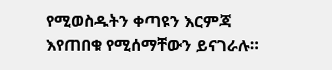የሚወስዱትን ቀጣዩን እርምጃ እየጠበቁ የሚሰማቸውን ይናገራሉ።